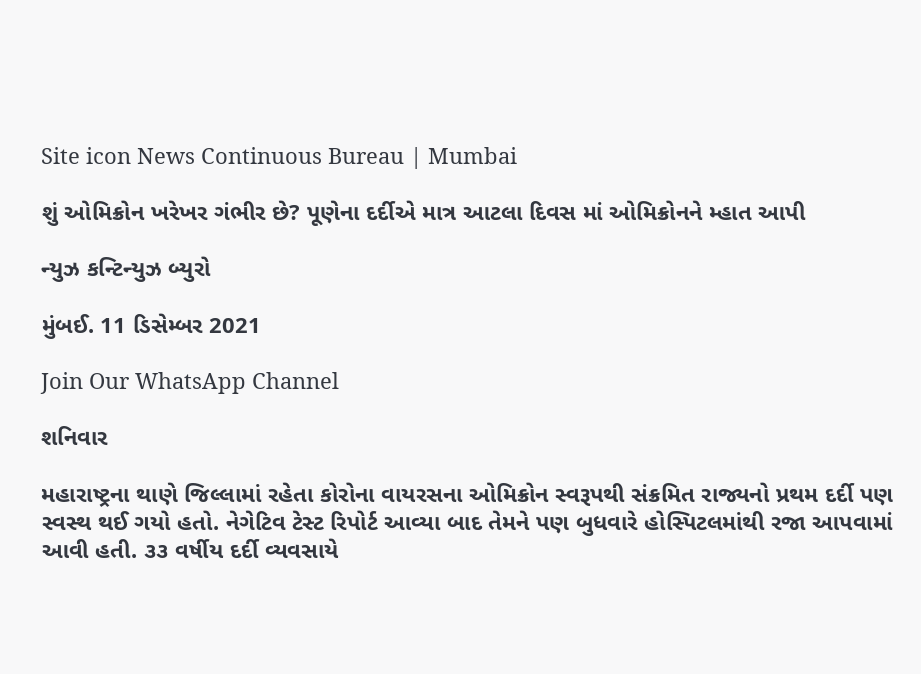Site icon News Continuous Bureau | Mumbai

શું ઓમિક્રોન ખરેખર ગંભીર છે? પૂણેના દર્દીએ માત્ર આટલા દિવસ માં ઓમિક્રોનને મ્હાત આપી

ન્યુઝ કન્ટિન્યુઝ બ્યુરો

મુંબઈ. 11 ડિસેમ્બર 2021

Join Our WhatsApp Channel

શનિવાર

મહારાષ્ટ્રના થાણે જિલ્લામાં રહેતા કોરોના વાયરસના ઓમિક્રોન સ્વરૂપથી સંક્રમિત રાજ્યનો પ્રથમ દર્દી પણ સ્વસ્થ થઈ ગયો હતો. નેગેટિવ ટેસ્ટ રિપોર્ટ આવ્યા બાદ તેમને પણ બુધવારે હોસ્પિટલમાંથી રજા આપવામાં આવી હતી. ૩૩ વર્ષીય દર્દી વ્યવસાયે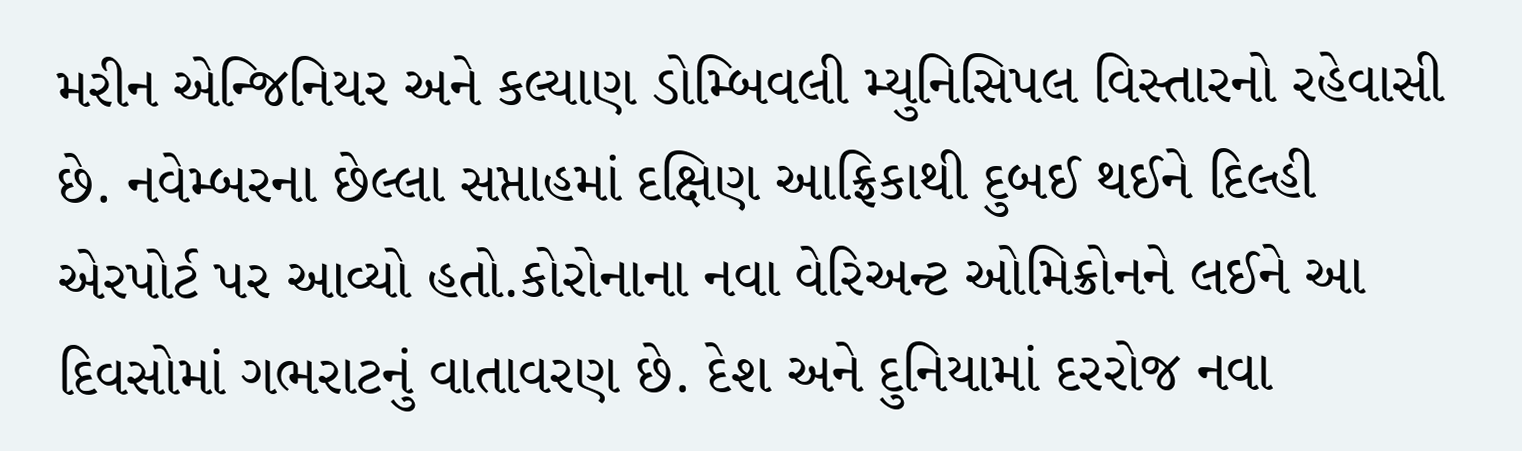મરીન એન્જિનિયર અને કલ્યાણ ડોમ્બિવલી મ્યુનિસિપલ વિસ્તારનો રહેવાસી છે. નવેમ્બરના છેલ્લા સપ્તાહમાં દક્ષિણ આફ્રિકાથી દુબઈ થઈને દિલ્હી એરપોર્ટ પર આવ્યો હતો.કોરોનાના નવા વેરિઅન્ટ ઓમિક્રોનને લઈને આ દિવસોમાં ગભરાટનું વાતાવરણ છે. દેશ અને દુનિયામાં દરરોજ નવા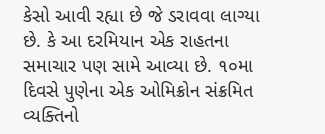કેસો આવી રહ્યા છે જે ડરાવવા લાગ્યા છે. કે આ દરમિયાન એક રાહતના સમાચાર પણ સામે આવ્યા છે. ૧૦મા દિવસે પુણેના એક ઓમિક્રોન સંક્રમિત વ્યક્તિનો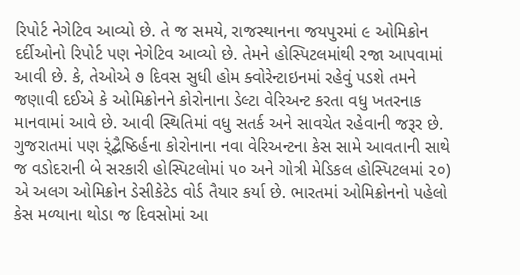રિપોર્ટ નેગેટિવ આવ્યો છે. તે જ સમયે, રાજસ્થાનના જયપુરમાં ૯ ઓમિક્રોન દર્દીઓનો રિપોર્ટ પણ નેગેટિવ આવ્યો છે. તેમને હોસ્પિટલમાંથી રજા આપવામાં આવી છે. કે, તેઓએ ૭ દિવસ સુધી હોમ ક્વોરેન્ટાઇનમાં રહેવું પડશે તમને જણાવી દઈએ કે ઓમિક્રોનને કોરોનાના ડેલ્ટા વેરિઅન્ટ કરતા વધુ ખતરનાક માનવામાં આવે છે. આવી સ્થિતિમાં વધુ સતર્ક અને સાવચેત રહેવાની જરૂર છે. ગુજરાતમાં પણ ર્ંદ્બૈષ્ઠિર્હના કોરોનાના નવા વેરિઅન્ટના કેસ સામે આવતાની સાથે જ વડોદરાની બે સરકારી હોસ્પિટલોમાં ૫૦ અને ગોત્રી મેડિકલ હોસ્પિટલમાં ૨૦) એ અલગ ઓમિક્રોન ડેસીકેટેડ વોર્ડ તૈયાર કર્યા છે. ભારતમાં ઓમિક્રોનનો પહેલો કેસ મળ્યાના થોડા જ દિવસોમાં આ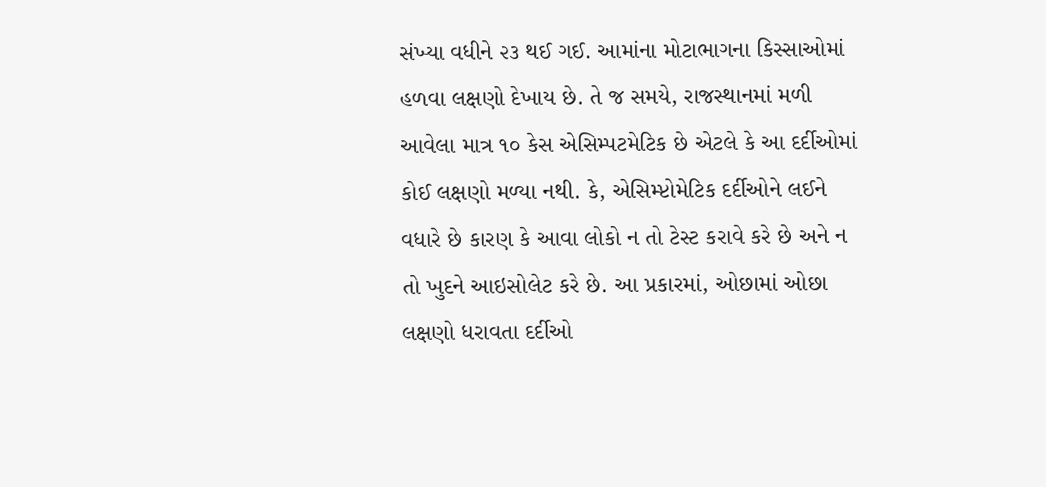સંખ્યા વધીને ૨૩ થઈ ગઈ. આમાંના મોટાભાગના કિસ્સાઓમાં હળવા લક્ષણો દેખાય છે. તે જ સમયે, રાજસ્થાનમાં મળી આવેલા માત્ર ૧૦ કેસ એસિમ્પટમેટિક છે એટલે કે આ દર્દીઓમાં કોઈ લક્ષણો મળ્યા નથી. કે, એસિમ્પ્ટોમેટિક દર્દીઓને લઈને વધારે છે કારણ કે આવા લોકો ન તો ટેસ્ટ કરાવે કરે છે અને ન તો ખુદને આઇસોલેટ કરે છે. આ પ્રકારમાં, ઓછામાં ઓછા લક્ષણો ધરાવતા દર્દીઓ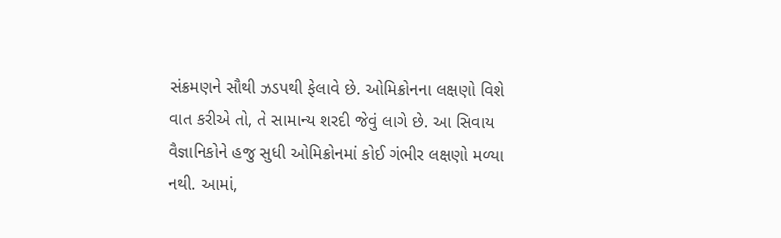સંક્રમણને સૌથી ઝડપથી ફેલાવે છે. ઓમિક્રોનના લક્ષણો વિશે વાત કરીએ તો, તે સામાન્ય શરદી જેવું લાગે છે. આ સિવાય વૈજ્ઞાનિકોને હજુ સુધી ઓમિક્રોનમાં કોઈ ગંભીર લક્ષણો મળ્યા નથી. આમાં,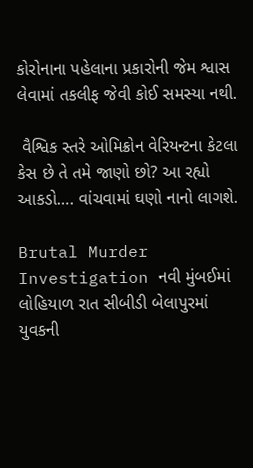કોરોનાના પહેલાના પ્રકારોની જેમ શ્વાસ લેવામાં તકલીફ જેવી કોઈ સમસ્યા નથી.

 વૈશ્વિક સ્તરે ઓમિક્રોન વેરિયન્ટના કેટલા કેસ છે તે તમે જાણો છો? આ રહ્યો આકડો…. વાંચવામાં ઘણો નાનો લાગશે.

Brutal Murder Investigation નવી મુંબઈમાં લોહિયાળ રાત સીબીડી બેલાપુરમાં યુવકની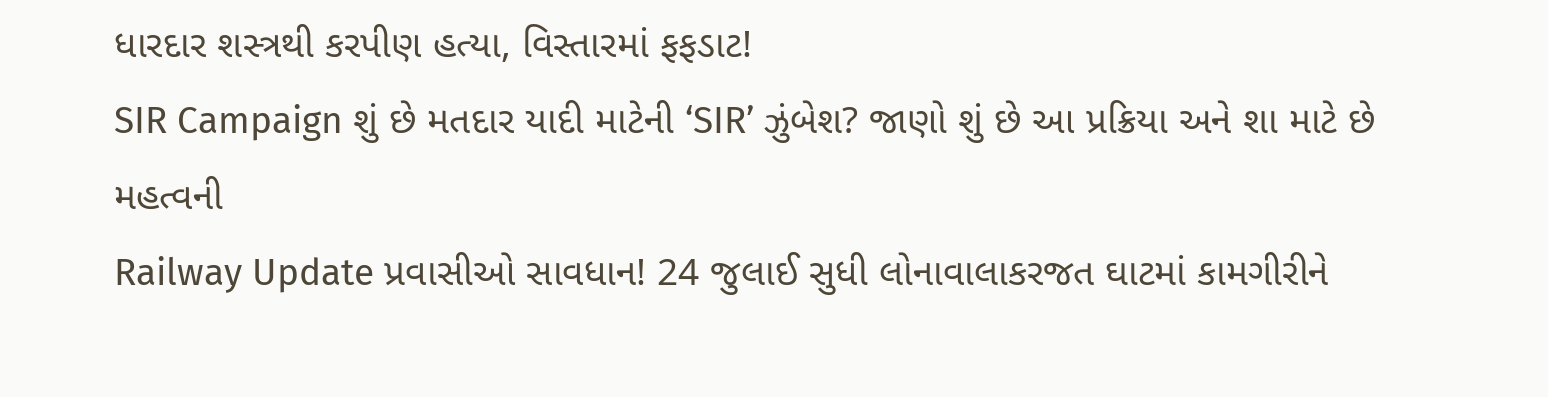ધારદાર શસ્ત્રથી કરપીણ હત્યા, વિસ્તારમાં ફફડાટ!
SIR Campaign શું છે મતદાર યાદી માટેની ‘SIR’ ઝુંબેશ? જાણો શું છે આ પ્રક્રિયા અને શા માટે છે મહત્વની
Railway Update પ્રવાસીઓ સાવધાન! 24 જુલાઈ સુધી લોનાવાલાકરજત ઘાટમાં કામગીરીને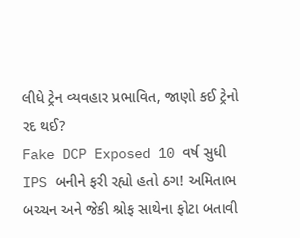લીધે ટ્રેન વ્યવહાર પ્રભાવિત, જાણો કઈ ટ્રેનો રદ થઈ?
Fake DCP Exposed 10 વર્ષ સુધી IPS બનીને ફરી રહ્યો હતો ઠગ! અમિતાભ બચ્ચન અને જેકી શ્રોફ સાથેના ફોટા બતાવી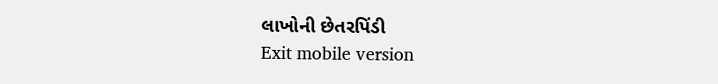લાખોની છેતરપિંડી
Exit mobile version